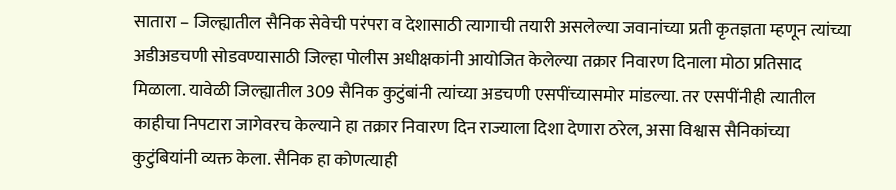सातारा – जिल्ह्यातील सैनिक सेवेची परंपरा व देशासाठी त्यागाची तयारी असलेल्या जवानांच्या प्रती कृतज्ञता म्हणून त्यांच्या अडीअडचणी सोडवण्यासाठी जिल्हा पोलीस अधीक्षकांनी आयोजित केलेल्या तक्रार निवारण दिनाला मोठा प्रतिसाद मिळाला. यावेळी जिल्ह्यातील 309 सैनिक कुटुंबांनी त्यांच्या अडचणी एसपींच्यासमोर मांडल्या. तर एसपींनीही त्यातील काहीचा निपटारा जागेवरच केल्याने हा तक्रार निवारण दिन राज्याला दिशा देणारा ठरेल, असा विश्वास सैनिकांच्या कुटुंबियांनी व्यक्त केला. सैनिक हा कोणत्याही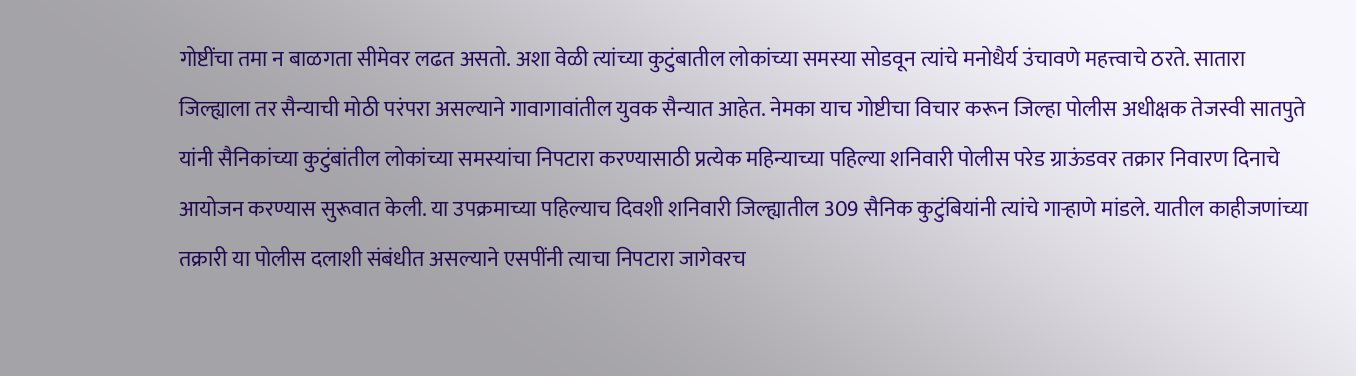गोष्टींचा तमा न बाळगता सीमेवर लढत असतो. अशा वेळी त्यांच्या कुटुंबातील लोकांच्या समस्या सोडवून त्यांचे मनोधैर्य उंचावणे महत्त्वाचे ठरते. सातारा जिल्ह्याला तर सैन्याची मोठी परंपरा असल्याने गावागावांतील युवक सैन्यात आहेत. नेमका याच गोष्टीचा विचार करून जिल्हा पोलीस अधीक्षक तेजस्वी सातपुते यांनी सैनिकांच्या कुटुंबांतील लोकांच्या समस्यांचा निपटारा करण्यासाठी प्रत्येक महिन्याच्या पहिल्या शनिवारी पोलीस परेड ग्राऊंडवर तक्रार निवारण दिनाचे आयोजन करण्यास सुरूवात केली. या उपक्रमाच्या पहिल्याच दिवशी शनिवारी जिल्ह्यातील 309 सैनिक कुटुंबियांनी त्यांचे गाऱ्हाणे मांडले. यातील काहीजणांच्या तक्रारी या पोलीस दलाशी संबंधीत असल्याने एसपींनी त्याचा निपटारा जागेवरच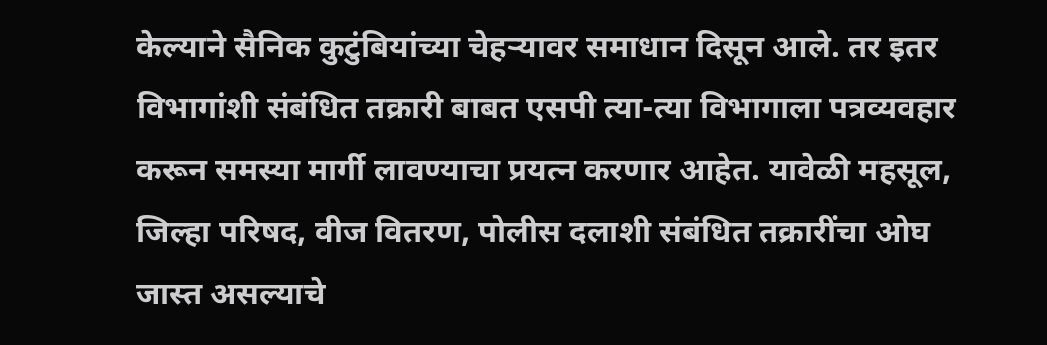केल्याने सैनिक कुटुंबियांच्या चेहऱ्यावर समाधान दिसून आले. तर इतर विभागांशी संबंधित तक्रारी बाबत एसपी त्या-त्या विभागाला पत्रव्यवहार करून समस्या मार्गी लावण्याचा प्रयत्न करणार आहेत. यावेळी महसूल, जिल्हा परिषद, वीज वितरण, पोलीस दलाशी संबंधित तक्रारींचा ओघ जास्त असल्याचे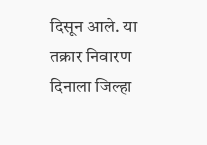दिसून आले. या तक्रार निवारण दिनाला जिल्हा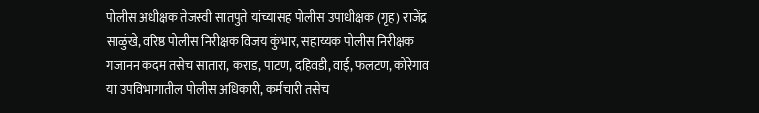पोलीस अधीक्षक तेजस्वी सातपुते यांच्यासह पोलीस उपाधीक्षक (गृह) राजेंद्र साळुंखे, वरिष्ठ पोलीस निरीक्षक विजय कुंभार, सहाय्यक पोलीस निरीक्षक गजानन कदम तसेच सातारा, कराड, पाटण, दहिवडी, वाई, फलटण, कोरेगाव या उपविभागातील पोलीस अधिकारी, कर्मचारी तसेच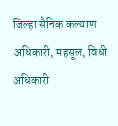जिल्हा सैनिक कल्याण अधिकारी, महसूल, विधी अधिकारी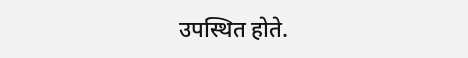उपस्थित होते.